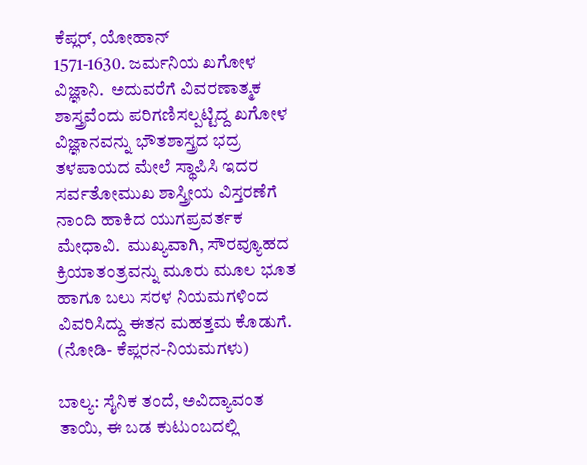ಕೆಪ್ಲರ್, ಯೋಹಾನ್
1571-1630. ಜರ್ಮನಿಯ ಖಗೋಳ ವಿಜ್ಞಾನಿ.  ಅದುವರೆಗೆ ವಿವರಣಾತ್ಮಕ ಶಾಸ್ತ್ರವೆಂದು ಪರಿಗಣಿಸಲ್ಪಟ್ಟಿದ್ದ ಖಗೋಳ ವಿಜ್ಞಾನವನ್ನು ಭೌತಶಾಸ್ತ್ರದ ಭದ್ರ ತಳಪಾಯದ ಮೇಲೆ ಸ್ಥಾಪಿಸಿ ಇದರ ಸರ್ವತೋಮುಖ ಶಾಸ್ತ್ರೀಯ ವಿಸ್ತರಣೆಗೆ ನಾಂದಿ ಹಾಕಿದ ಯುಗಪ್ರವರ್ತಕ ಮೇಧಾವಿ.  ಮುಖ್ಯವಾಗಿ, ಸೌರವ್ಯೂಹದ ಕ್ರಿಯಾತಂತ್ರವನ್ನು ಮೂರು ಮೂಲ ಭೂತ ಹಾಗೂ ಬಲು ಸರಳ ನಿಯಮಗಳಿಂದ ವಿವರಿಸಿದ್ದು ಈತನ ಮಹತ್ತಮ ಕೊಡುಗೆ.        (ನೋಡಿ- ಕೆಪ್ಲರನ-ನಿಯಮಗಳು)

ಬಾಲ್ಯ: ಸೈನಿಕ ತಂದೆ, ಅವಿದ್ಯಾವಂತ ತಾಯಿ, ಈ ಬಡ ಕುಟುಂಬದಲ್ಲಿ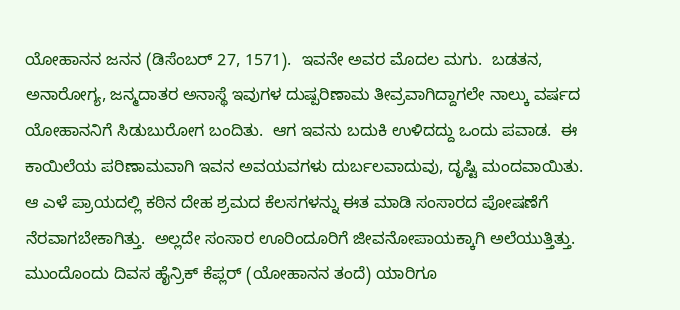ಯೋಹಾನನ ಜನನ (ಡಿಸೆಂಬರ್ 27, 1571).  ಇವನೇ ಅವರ ಮೊದಲ ಮಗು.  ಬಡತನ, ಅನಾರೋಗ್ಯ, ಜನ್ಮದಾತರ ಅನಾಸ್ಥೆ ಇವುಗಳ ದುಷ್ಪರಿಣಾಮ ತೀವ್ರವಾಗಿದ್ದಾಗಲೇ ನಾಲ್ಕು ವರ್ಷದ ಯೋಹಾನನಿಗೆ ಸಿಡುಬುರೋಗ ಬಂದಿತು.  ಆಗ ಇವನು ಬದುಕಿ ಉಳಿದದ್ದು ಒಂದು ಪವಾಡ.  ಈ ಕಾಯಿಲೆಯ ಪರಿಣಾಮವಾಗಿ ಇವನ ಅವಯವಗಳು ದುರ್ಬಲವಾದುವು, ದೃಷ್ಟಿ ಮಂದವಾಯಿತು.  ಆ ಎಳೆ ಪ್ರಾಯದಲ್ಲಿ ಕಠಿನ ದೇಹ ಶ್ರಮದ ಕೆಲಸಗಳನ್ನು ಈತ ಮಾಡಿ ಸಂಸಾರದ ಪೋಷಣೆಗೆ ನೆರವಾಗಬೇಕಾಗಿತ್ತು.  ಅಲ್ಲದೇ ಸಂಸಾರ ಊರಿಂದೂರಿಗೆ ಜೀವನೋಪಾಯಕ್ಕಾಗಿ ಅಲೆಯುತ್ತಿತ್ತು.  ಮುಂದೊಂದು ದಿವಸ ಹೈನ್ರಿಕ್ ಕೆಪ್ಲರ್ (ಯೋಹಾನನ ತಂದೆ) ಯಾರಿಗೂ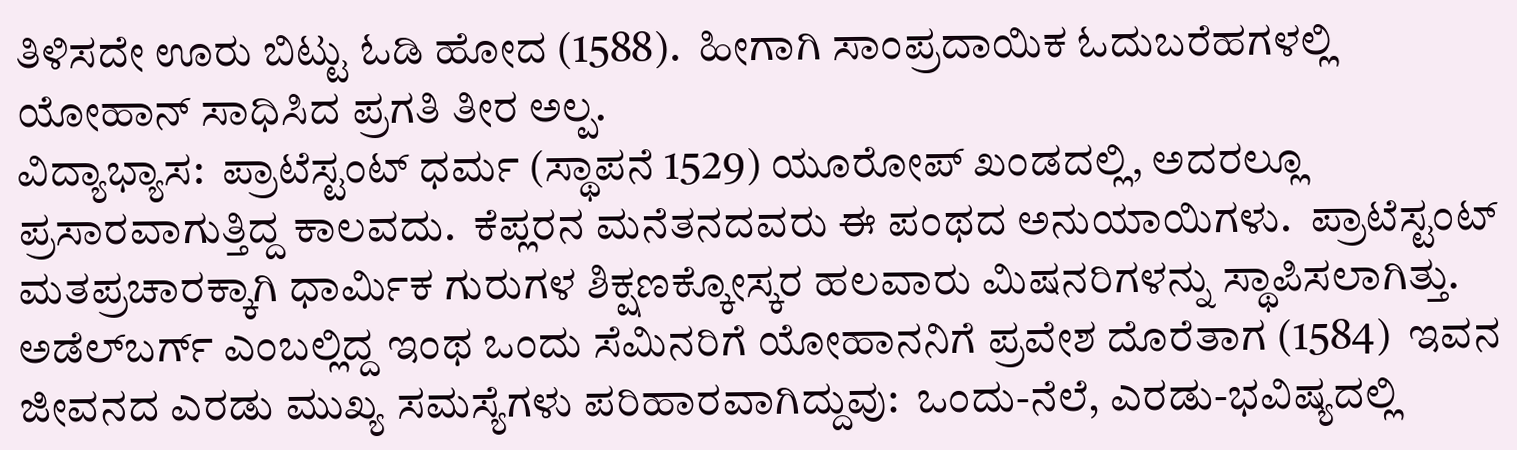ತಿಳಿಸದೇ ಊರು ಬಿಟ್ಟು ಓಡಿ ಹೋದ (1588).  ಹೀಗಾಗಿ ಸಾಂಪ್ರದಾಯಿಕ ಓದುಬರೆಹಗಳಲ್ಲಿ ಯೋಹಾನ್ ಸಾಧಿಸಿದ ಪ್ರಗತಿ ತೀರ ಅಲ್ಪ.
ವಿದ್ಯಾಭ್ಯಾಸ:  ಪ್ರಾಟೆಸ್ಟಂಟ್ ಧರ್ಮ (ಸ್ಥಾಪನೆ 1529) ಯೂರೋಪ್ ಖಂಡದಲ್ಲಿ, ಅದರಲ್ಲೂ ಪ್ರಸಾರವಾಗುತ್ತಿದ್ದ ಕಾಲವದು.  ಕೆಪ್ಲರನ ಮನೆತನದವರು ಈ ಪಂಥದ ಅನುಯಾಯಿಗಳು.  ಪ್ರಾಟೆಸ್ಟಂಟ್ ಮತಪ್ರಚಾರಕ್ಕಾಗಿ ಧಾರ್ಮಿಕ ಗುರುಗಳ ಶಿಕ್ಷಣಕ್ಕೋಸ್ಕರ ಹಲವಾರು ಮಿಷನರಿಗಳನ್ನು ಸ್ಥಾಪಿಸಲಾಗಿತ್ತು.  ಅಡೆಲ್‍ಬರ್ಗ್ ಎಂಬಲ್ಲಿದ್ದ ಇಂಥ ಒಂದು ಸೆಮಿನರಿಗೆ ಯೋಹಾನನಿಗೆ ಪ್ರವೇಶ ದೊರೆತಾಗ (1584)  ಇವನ ಜೀವನದ ಎರಡು ಮುಖ್ಯ ಸಮಸ್ಯೆಗಳು ಪರಿಹಾರವಾಗಿದ್ದುವು:  ಒಂದು-ನೆಲೆ, ಎರಡು-ಭವಿಷ್ಯದಲ್ಲಿ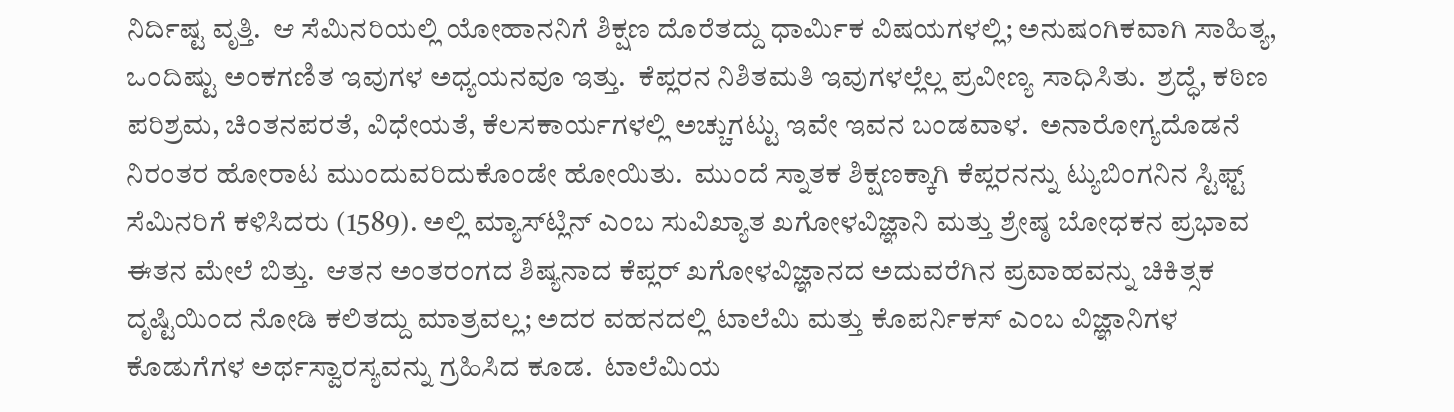ನಿರ್ದಿಷ್ಟ ವೃತ್ತಿ.  ಆ ಸೆಮಿನರಿಯಲ್ಲಿ ಯೋಹಾನನಿಗೆ ಶಿಕ್ಷಣ ದೊರೆತದ್ದು ಧಾರ್ಮಿಕ ವಿಷಯಗಳಲ್ಲಿ; ಅನುಷಂಗಿಕವಾಗಿ ಸಾಹಿತ್ಯ, ಒಂದಿಷ್ಟು ಅಂಕಗಣಿತ ಇವುಗಳ ಅಧ್ಯಯನವೂ ಇತ್ತು.  ಕೆಪ್ಲರನ ನಿಶಿತಮತಿ ಇವುಗಳಲ್ಲೆಲ್ಲ ಪ್ರವೀಣ್ಯ ಸಾಧಿಸಿತು.  ಶ್ರದ್ಧೆ, ಕಠಿಣ ಪರಿಶ್ರಮ, ಚಿಂತನಪರತೆ, ವಿಧೇಯತೆ, ಕೆಲಸಕಾರ್ಯಗಳಲ್ಲಿ ಅಚ್ಚುಗಟ್ಟು ಇವೇ ಇವನ ಬಂಡವಾಳ.  ಅನಾರೋಗ್ಯದೊಡನೆ ನಿರಂತರ ಹೋರಾಟ ಮುಂದುವರಿದುಕೊಂಡೇ ಹೋಯಿತು.  ಮುಂದೆ ಸ್ನಾತಕ ಶಿಕ್ಷಣಕ್ಕಾಗಿ ಕೆಪ್ಲರನನ್ನು ಟ್ಯುಬಿಂಗನಿನ ಸ್ಟಿಫ್ಟ್ ಸೆಮಿನರಿಗೆ ಕಳಿಸಿದರು (1589). ಅಲ್ಲಿ ಮ್ಯಾಸ್‍ಟ್ಲಿನ್ ಎಂಬ ಸುವಿಖ್ಯಾತ ಖಗೋಳವಿಜ್ಞಾನಿ ಮತ್ತು ಶ್ರೇಷ್ಠ ಬೋಧಕನ ಪ್ರಭಾವ ಈತನ ಮೇಲೆ ಬಿತ್ತು.  ಆತನ ಅಂತರಂಗದ ಶಿಷ್ಯನಾದ ಕೆಪ್ಲರ್ ಖಗೋಳವಿಜ್ಞಾನದ ಅದುವರೆಗಿನ ಪ್ರವಾಹವನ್ನು ಚಿಕಿತ್ಸಕ ದೃಷ್ಟಿಯಿಂದ ನೋಡಿ ಕಲಿತದ್ದು ಮಾತ್ರವಲ್ಲ; ಅದರ ವಹನದಲ್ಲಿ ಟಾಲೆಮಿ ಮತ್ತು ಕೊಪರ್ನಿಕಸ್ ಎಂಬ ವಿಜ್ಞಾನಿಗಳ ಕೊಡುಗೆಗಳ ಅರ್ಥಸ್ವಾರಸ್ಯವನ್ನು ಗ್ರಹಿಸಿದ ಕೂಡ.  ಟಾಲೆಮಿಯ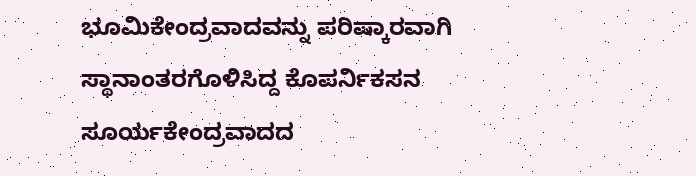ಭೂಮಿಕೇಂದ್ರವಾದವನ್ನು ಪರಿಷ್ಕಾರವಾಗಿ ಸ್ಥಾನಾಂತರಗೊಳಿಸಿದ್ದ ಕೊಪರ್ನಿಕಸನ ಸೂರ್ಯಕೇಂದ್ರವಾದದ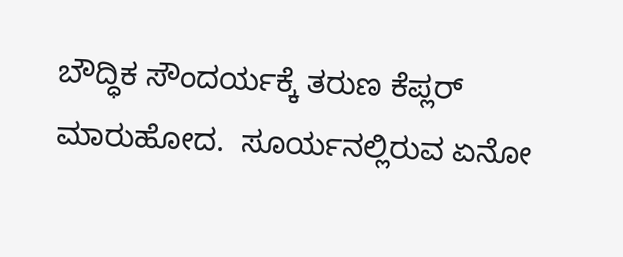ಬೌದ್ಧಿಕ ಸೌಂದರ್ಯಕ್ಕೆ ತರುಣ ಕೆಪ್ಲರ್ ಮಾರುಹೋದ.  ಸೂರ್ಯನಲ್ಲಿರುವ ಏನೋ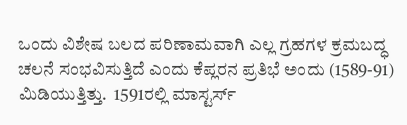ಒಂದು ವಿಶೇಷ ಬಲದ ಪರಿಣಾಮವಾಗಿ ಎಲ್ಲ ಗ್ರಹಗಳ ಕ್ರಮಬದ್ಧ ಚಲನೆ ಸಂಭವಿಸುತ್ತಿದೆ ಎಂದು ಕೆಪ್ಲರನ ಪ್ರತಿಭೆ ಅಂದು (1589-91) ಮಿಡಿಯುತ್ತಿತ್ತು.  1591ರಲ್ಲಿ ಮಾಸ್ಟರ್ಸ್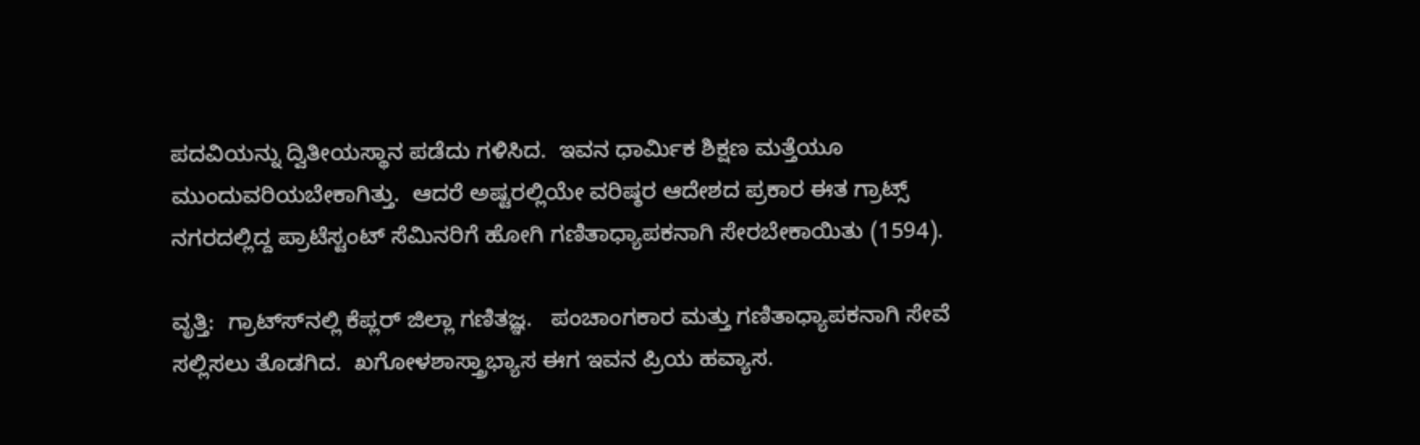ಪದವಿಯನ್ನು ದ್ವಿತೀಯಸ್ಥಾನ ಪಡೆದು ಗಳಿಸಿದ.  ಇವನ ಧಾರ್ಮಿಕ ಶಿಕ್ಷಣ ಮತ್ತೆಯೂ ಮುಂದುವರಿಯಬೇಕಾಗಿತ್ತು.  ಆದರೆ ಅಷ್ಟರಲ್ಲಿಯೇ ವರಿಷ್ಠರ ಆದೇಶದ ಪ್ರಕಾರ ಈತ ಗ್ರಾಟ್ಸ್ ನಗರದಲ್ಲಿದ್ದ ಪ್ರಾಟೆಸ್ಟಂಟ್ ಸೆಮಿನರಿಗೆ ಹೋಗಿ ಗಣಿತಾಧ್ಯಾಪಕನಾಗಿ ಸೇರಬೇಕಾಯಿತು (1594).

ವೃತ್ತಿ:  ಗ್ರಾಟ್ಸ್‍ನಲ್ಲಿ ಕೆಪ್ಲರ್ ಜಿಲ್ಲಾ ಗಣಿತಜ್ಞ.   ಪಂಚಾಂಗಕಾರ ಮತ್ತು ಗಣಿತಾಧ್ಯಾಪಕನಾಗಿ ಸೇವೆ ಸಲ್ಲಿಸಲು ತೊಡಗಿದ.  ಖಗೋಳಶಾಸ್ತ್ರಾಭ್ಯಾಸ ಈಗ ಇವನ ಪ್ರಿಯ ಹವ್ಯಾಸ.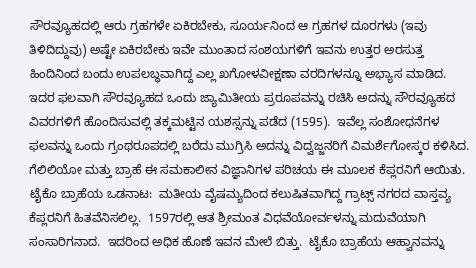ಸೌರವ್ಯೂಹದಲ್ಲಿ ಆರು ಗ್ರಹಗಳೇ ಏಕಿರಬೇಕು, ಸೂರ್ಯನಿಂದ ಆ ಗ್ರಹಗಳ ದೂರಗಳು (ಇವು ತಿಳಿದಿದ್ದುವು) ಅಷ್ಟೇ ಏಕಿರಬೇಕು ಇವೇ ಮುಂತಾದ ಸಂಶಯಗಳಿಗೆ ಇವನು ಉತ್ತರ ಅರಸುತ್ತ ಹಿಂದಿನಿಂದ ಬಂದು ಉಪಲಬ್ಧವಾಗಿದ್ದ ಎಲ್ಲ ಖಗೋಳವೀಕ್ಷಣಾ ವರದಿಗಳನ್ನೂ ಅಭ್ಯಾಸ ಮಾಡಿದ.  ಇದರ ಫಲವಾಗಿ ಸೌರವ್ಯೂಹದ ಒಂದು ಜ್ಯಾಮಿತೀಯ ಪ್ರರೂಪವನ್ನು ರಚಿಸಿ ಅದನ್ನು ಸೌರವ್ಯೂಹದ ವಿವರಗಳಿಗೆ ಹೊಂದಿಸುವಲ್ಲಿ ತಕ್ಕಮಟ್ಟಿನ ಯಶಸ್ಸನ್ನು ಪಡೆದ (1595).  ಇವೆಲ್ಲ ಸಂಶೋಧನೆಗಳ ಫಲವನ್ನು ಒಂದು ಗ್ರಂಥರೂಪದಲ್ಲಿ ಬರೆದು ಮುಗ್ರಿಸಿ ಅದನ್ನು ವಿದ್ವಜ್ಜನರಿಗೆ ವಿಮರ್ಶೆಗೋಸ್ಕರ ಕಳಿಸಿದ.  ಗೆಲಿಲಿಯೋ ಮತ್ತು ಬ್ರಾಹೆ ಈ ಸಮಕಾಲೀನ ವಿಜ್ಞಾನಿಗಳ ಪರಿಚಯ ಈ ಮೂಲಕ ಕೆಪ್ಲರನಿಗೆ ಆಯಿತು.
ಟೈಕೊ ಬ್ರಾಹೆಯ ಒಡನಾಟ:  ಮತೀಯ ವೈಷಮ್ಯದಿಂದ ಕಲುಷಿತವಾಗಿದ್ದ ಗ್ರಾಟ್ಸ್ ನಗರದ ವಾಸ್ತವ್ಯ ಕೆಪ್ಲರನಿಗೆ ಹಿತವೆನಿಸಲಿಲ್ಲ.  1597ರಲ್ಲಿ ಆತ ಶ್ರೀಮಂತ ವಿಧವೆಯೋರ್ವಳನ್ನು ಮದುವೆಯಾಗಿ ಸಂಸಾರಿಗನಾದ.  ಇದರಿಂದ ಅಧಿಕ ಹೊಣೆ ಇವನ ಮೇಲೆ ಬಿತ್ತು.  ಟೈಕೊ ಬ್ರಾಹೆಯ ಆಹ್ವಾನವನ್ನು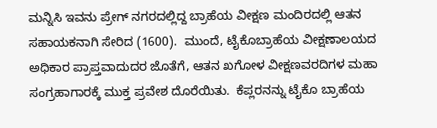ಮನ್ನಿಸಿ ಇವನು ಪ್ರೇಗ್ ನಗರದಲ್ಲಿದ್ದ ಬ್ರಾಹೆಯ ವೀಕ್ಷಣ ಮಂದಿರದಲ್ಲಿ ಆತನ ಸಹಾಯಕನಾಗಿ ಸೇರಿದ (1600).  ಮುಂದೆ, ಟೈಕೊಬ್ರಾಹೆಯ ವೀಕ್ಷಣಾಲಯದ ಅಧಿಕಾರ ಪ್ರಾಪ್ತವಾದುದರ ಜೊತೆಗೆ, ಆತನ ಖಗೋಳ ವೀಕ್ಷಣವರದಿಗಳ ಮಹಾ ಸಂಗ್ರಹಾಗಾರಕ್ಕೆ ಮುಕ್ತ ಪ್ರವೇಶ ದೊರೆಯಿತು.  ಕೆಪ್ಲರನನ್ನು ಟೈಕೊ ಬ್ರಾಹೆಯ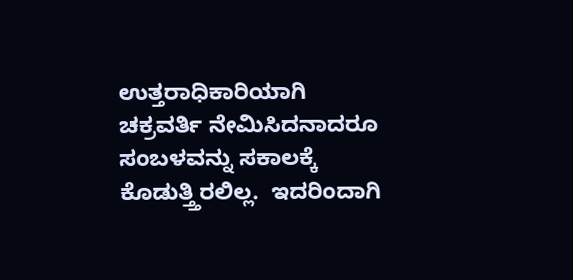ಉತ್ತರಾಧಿಕಾರಿಯಾಗಿ ಚಕ್ರವರ್ತಿ ನೇಮಿಸಿದನಾದರೂ ಸಂಬಳವನ್ನು ಸಕಾಲಕ್ಕೆ ಕೊಡುತ್ತ್ತಿರಲಿಲ್ಲ.  ಇದರಿಂದಾಗಿ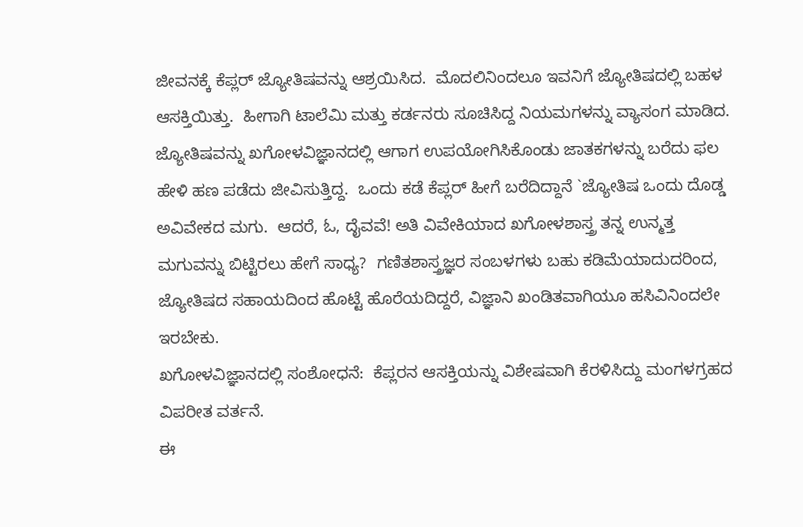ಜೀವನಕ್ಕೆ ಕೆಪ್ಲರ್ ಜ್ಯೋತಿಷವನ್ನು ಆಶ್ರಯಿಸಿದ.  ಮೊದಲಿನಿಂದಲೂ ಇವನಿಗೆ ಜ್ಯೋತಿಷದಲ್ಲಿ ಬಹಳ ಆಸಕ್ತಿಯಿತ್ತು.  ಹೀಗಾಗಿ ಟಾಲೆಮಿ ಮತ್ತು ಕರ್ಡನರು ಸೂಚಿಸಿದ್ದ ನಿಯಮಗಳನ್ನು ವ್ಯಾಸಂಗ ಮಾಡಿದ.  ಜ್ಯೋತಿಷವನ್ನು ಖಗೋಳವಿಜ್ಞಾನದಲ್ಲಿ ಆಗಾಗ ಉಪಯೋಗಿಸಿಕೊಂಡು ಜಾತಕಗಳನ್ನು ಬರೆದು ಫಲ ಹೇಳಿ ಹಣ ಪಡೆದು ಜೀವಿಸುತ್ತಿದ್ದ.  ಒಂದು ಕಡೆ ಕೆಪ್ಲರ್ ಹೀಗೆ ಬರೆದಿದ್ದಾನೆ `ಜ್ಯೋತಿಷ ಒಂದು ದೊಡ್ಡ ಅವಿವೇಕದ ಮಗು.  ಆದರೆ, ಓ, ದೈವವೆ! ಅತಿ ವಿವೇಕಿಯಾದ ಖಗೋಳಶಾಸ್ತ್ರ ತನ್ನ ಉನ್ಮತ್ತ ಮಗುವನ್ನು ಬಿಟ್ಟಿರಲು ಹೇಗೆ ಸಾಧ್ಯ?  ಗಣಿತಶಾಸ್ತ್ರಜ್ಞರ ಸಂಬಳಗಳು ಬಹು ಕಡಿಮೆಯಾದುದರಿಂದ, ಜ್ಯೋತಿಷದ ಸಹಾಯದಿಂದ ಹೊಟ್ಟೆ ಹೊರೆಯದಿದ್ದರೆ, ವಿಜ್ಞಾನಿ ಖಂಡಿತವಾಗಿಯೂ ಹಸಿವಿನಿಂದಲೇ ಇರಬೇಕು.
ಖಗೋಳವಿಜ್ಞಾನದಲ್ಲಿ ಸಂಶೋಧನೆ:  ಕೆಪ್ಲರನ ಆಸಕ್ತಿಯನ್ನು ವಿಶೇಷವಾಗಿ ಕೆರಳಿಸಿದ್ದು ಮಂಗಳಗ್ರಹದ ವಿಪರೀತ ವರ್ತನೆ.
ಈ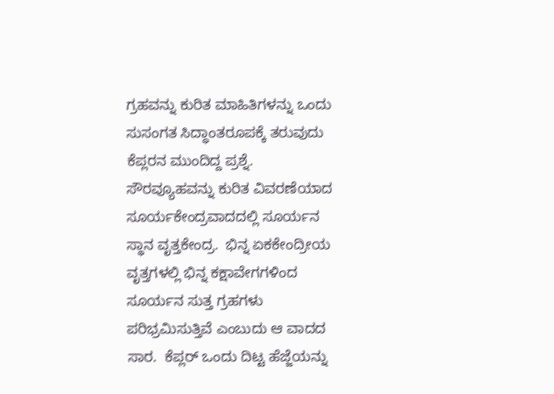ಗ್ರಹವನ್ನು ಕುರಿತ ಮಾಹಿತಿಗಳನ್ನು ಒಂದು ಸುಸಂಗತ ಸಿದ್ಧಾಂತರೂಪಕ್ಕೆ ತರುವುದು ಕೆಪ್ಲರನ ಮುಂದಿದ್ದ ಪ್ರಶ್ನೆ.  ಸೌರವ್ಯೂಹವನ್ನು ಕುರಿತ ವಿವರಣೆಯಾದ ಸೂರ್ಯಕೇಂದ್ರವಾದದಲ್ಲಿ ಸೂರ್ಯನ ಸ್ಥಾನ ವೃತ್ತಕೇಂದ್ರ.  ಭಿನ್ನ ಏಕಕೇಂದ್ರೀಯ ವೃತ್ತಗಳಲ್ಲಿ ಭಿನ್ನ ಕಕ್ಷಾವೇಗಗಳಿಂದ ಸೂರ್ಯನ ಸುತ್ತ ಗ್ರಹಗಳು ಪರಿಭ್ರಮಿಸುತ್ತಿವೆ ಎಂಬುದು ಆ ವಾದದ ಸಾರ.  ಕೆಪ್ಲರ್ ಒಂದು ದಿಟ್ಟ ಹೆಜ್ಜೆಯನ್ನು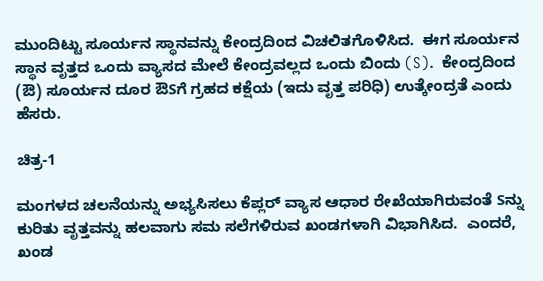ಮುಂದಿಟ್ಟು ಸೂರ್ಯನ ಸ್ಥಾನವನ್ನು ಕೇಂದ್ರದಿಂದ ವಿಚಲಿತಗೊಳಿಸಿದ.  ಈಗ ಸೂರ್ಯನ ಸ್ಥಾನ ವೃತ್ತದ ಒಂದು ವ್ಯಾಸದ ಮೇಲೆ ಕೇಂದ್ರವಲ್ಲದ ಒಂದು ಬಿಂದು (S).  ಕೇಂದ್ರದಿಂದ (ಔ) ಸೂರ್ಯನ ದೂರ ಔSಗೆ ಗ್ರಹದ ಕಕ್ಷೆಯ (ಇದು ವೃತ್ತ ಪರಿಧಿ) ಉತ್ಕೇಂದ್ರತೆ ಎಂದು ಹೆಸರು.

ಚಿತ್ರ-1

ಮಂಗಳದ ಚಲನೆಯನ್ನು ಅಭ್ಯಸಿಸಲು ಕೆಪ್ಲರ್ ವ್ಯಾಸ ಆಧಾರ ರೇಖೆಯಾಗಿರುವಂತೆ Sನ್ನು ಕುರಿತು ವೃತ್ತವನ್ನು ಹಲವಾಗು ಸಮ ಸಲೆಗಳಿರುವ ಖಂಡಗಳಾಗಿ ವಿಭಾಗಿಸಿದ.  ಎಂದರೆ, ಖಂಡ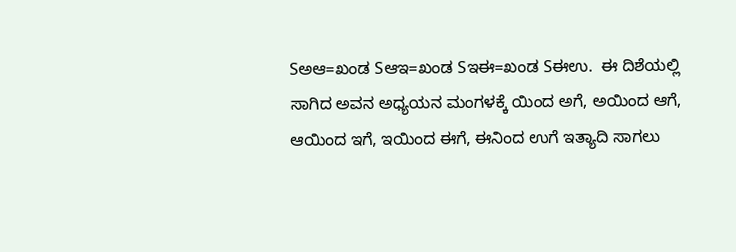Sಅಆ=ಖಂಡ Sಆಇ=ಖಂಡ Sಇಈ=ಖಂಡ Sಈಉ.  ಈ ದಿಶೆಯಲ್ಲಿ ಸಾಗಿದ ಅವನ ಅಧ್ಯಯನ ಮಂಗಳಕ್ಕೆ ಯಿಂದ ಅಗೆ, ಅಯಿಂದ ಆಗೆ, ಆಯಿಂದ ಇಗೆ, ಇಯಿಂದ ಈಗೆ, ಈನಿಂದ ಉಗೆ ಇತ್ಯಾದಿ ಸಾಗಲು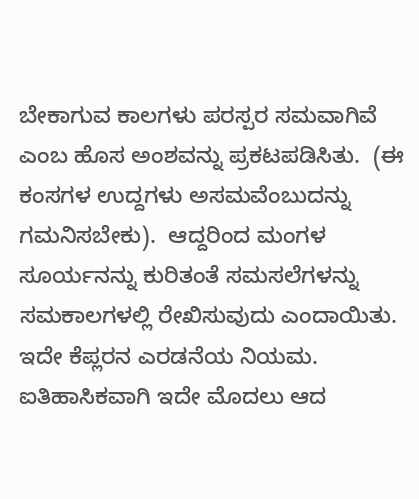ಬೇಕಾಗುವ ಕಾಲಗಳು ಪರಸ್ಪರ ಸಮವಾಗಿವೆ ಎಂಬ ಹೊಸ ಅಂಶವನ್ನು ಪ್ರಕಟಪಡಿಸಿತು.  (ಈ ಕಂಸಗಳ ಉದ್ದಗಳು ಅಸಮವೆಂಬುದನ್ನು ಗಮನಿಸಬೇಕು).  ಆದ್ದರಿಂದ ಮಂಗಳ ಸೂರ್ಯನನ್ನು ಕುರಿತಂತೆ ಸಮಸಲೆಗಳನ್ನು ಸಮಕಾಲಗಳಲ್ಲಿ ರೇಖಿಸುವುದು ಎಂದಾಯಿತು.  ಇದೇ ಕೆಪ್ಲರನ ಎರಡನೆಯ ನಿಯಮ.  ಐತಿಹಾಸಿಕವಾಗಿ ಇದೇ ಮೊದಲು ಆದ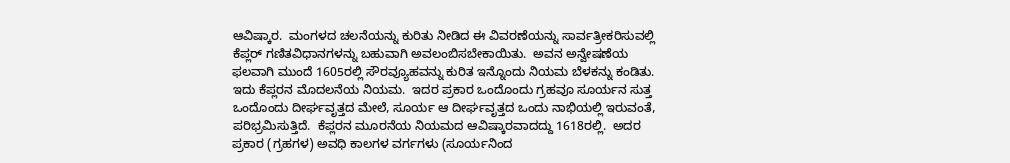ಆವಿಷ್ಕಾರ.  ಮಂಗಳದ ಚಲನೆಯನ್ನು ಕುರಿತು ನೀಡಿದ ಈ ವಿವರಣೆಯನ್ನು ಸಾರ್ವತ್ರೀಕರಿಸುವಲ್ಲಿ ಕೆಪ್ಲರ್ ಗಣಿತವಿಧಾನಗಳನ್ನು ಬಹುವಾಗಿ ಅವಲಂಬಿಸಬೇಕಾಯಿತು.  ಅವನ ಅನ್ವೇಷಣೆಯ ಫಲವಾಗಿ ಮುಂದೆ 1605ರಲ್ಲಿ ಸೌರವ್ಯೂಹವನ್ನು ಕುರಿತ ಇನ್ನೊಂದು ನಿಯಮ ಬೆಳಕನ್ನು ಕಂಡಿತು.  ಇದು ಕೆಪ್ಲರನ ಮೊದಲನೆಯ ನಿಯಮ.  ಇದರ ಪ್ರಕಾರ ಒಂದೊಂದು ಗ್ರಹವೂ ಸೂರ್ಯನ ಸುತ್ತ ಒಂದೊಂದು ದೀರ್ಘವೃತ್ತದ ಮೇಲೆ, ಸೂರ್ಯ ಆ ದೀರ್ಘವೃತ್ತದ ಒಂದು ನಾಭಿಯಲ್ಲಿ ಇರುವಂತೆ, ಪರಿಭ್ರಮಿಸುತ್ತಿದೆ.  ಕೆಪ್ಲರನ ಮೂರನೆಯ ನಿಯಮದ ಆವಿಷ್ಕಾರವಾದದ್ದು 1618ರಲ್ಲಿ.  ಅದರ ಪ್ರಕಾರ (ಗ್ರಹಗಳ) ಅವಧಿ ಕಾಲಗಳ ವರ್ಗಗಳು (ಸೂರ್ಯನಿಂದ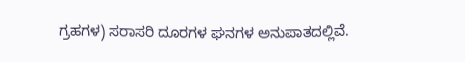ಗ್ರಹಗಳ) ಸರಾಸರಿ ದೂರಗಳ ಘನಗಳ ಅನುಪಾತದಲ್ಲಿವೆ.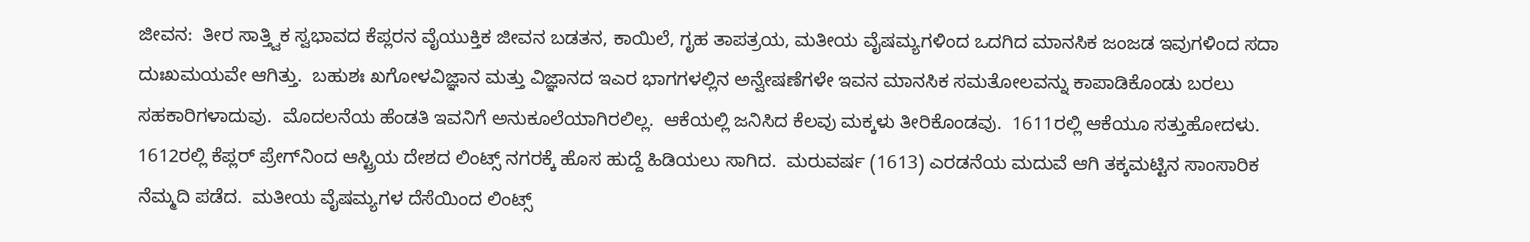ಜೀವನ:  ತೀರ ಸಾತ್ತ್ವಿಕ ಸ್ವಭಾವದ ಕೆಪ್ಲರನ ವೈಯುಕ್ತಿಕ ಜೀವನ ಬಡತನ, ಕಾಯಿಲೆ, ಗೃಹ ತಾಪತ್ರಯ, ಮತೀಯ ವೈಷಮ್ಯಗಳಿಂದ ಒದಗಿದ ಮಾನಸಿಕ ಜಂಜಡ ಇವುಗಳಿಂದ ಸದಾ ದುಃಖಮಯವೇ ಆಗಿತ್ತು.  ಬಹುಶಃ ಖಗೋಳವಿಜ್ಞಾನ ಮತ್ತು ವಿಜ್ಞಾನದ ಇಎರ ಭಾಗಗಳಲ್ಲಿನ ಅನ್ವೇಷಣೆಗಳೇ ಇವನ ಮಾನಸಿಕ ಸಮತೋಲವನ್ನು ಕಾಪಾಡಿಕೊಂಡು ಬರಲು ಸಹಕಾರಿಗಳಾದುವು.  ಮೊದಲನೆಯ ಹೆಂಡತಿ ಇವನಿಗೆ ಅನುಕೂಲೆಯಾಗಿರಲಿಲ್ಲ.  ಆಕೆಯಲ್ಲಿ ಜನಿಸಿದ ಕೆಲವು ಮಕ್ಕಳು ತೀರಿಕೊಂಡವು.  1611ರಲ್ಲಿ ಆಕೆಯೂ ಸತ್ತುಹೋದಳು.  1612ರಲ್ಲಿ ಕೆಪ್ಲರ್ ಪ್ರೇಗ್‍ನಿಂದ ಆಸ್ಟ್ರಿಯ ದೇಶದ ಲಿಂಟ್ಸ್ ನಗರಕ್ಕೆ ಹೊಸ ಹುದ್ದೆ ಹಿಡಿಯಲು ಸಾಗಿದ.  ಮರುವರ್ಷ (1613) ಎರಡನೆಯ ಮದುವೆ ಆಗಿ ತಕ್ಕಮಟ್ಟಿನ ಸಾಂಸಾರಿಕ ನೆಮ್ಮದಿ ಪಡೆದ.  ಮತೀಯ ವೈಷಮ್ಯಗಳ ದೆಸೆಯಿಂದ ಲಿಂಟ್ಸ್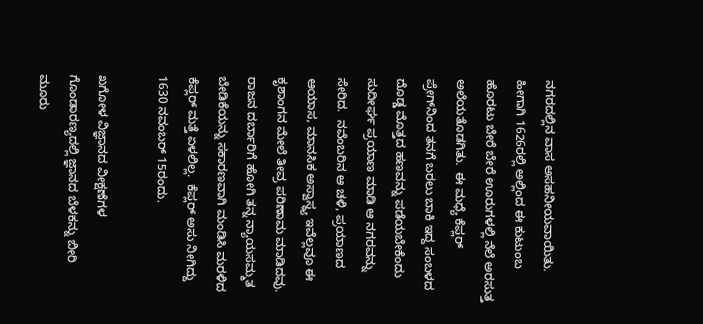ನಗರದಲ್ಲಿನ ವಾಸ ಅಸಹನೀಯವಾಯಿತು.  ಹೀಗಾಗಿ 1626ರಲ್ಲಿ ಅಲ್ಲಿಂದ ಈ ಕುಟುಂಬ ಹೊರಟು ಬೇರೆ ಬೇರೆ ಊರುಗಳಲ್ಲಿ ನೆಲೆ ಅರಸುತ್ತ ಅಲೆಯತೊಡಗಿತು.  ಈ ಮಧ್ಯೆ ಕೆಪ್ಲರ್ ಪ್ರೇಗ್‍ನಿಂದ ತನಗೆ ಬರಲು ಬಾಕಿ ಇದ್ದ ಸಂಬಳದ ದೊಡ್ಡ ಮೊತ್ತದ ಹಣವನ್ನು ಪಡೆಯಬೇಕೆಂದು ಸುದೀರ್ಘ ಪ್ರಯಾಣ ಮಾಡಿ ಆ ನಗರವನ್ನು ಸೇರಿದ.  ನವೆಂಬರಿನ ಆ ಚಳಿ, ಪ್ರಯಾಣದ ಆಯಾಸ, ಮಾನಸಿಕ ಅಸ್ವಾಸ್ಥ್ಯ ಇವೆಲ್ಲವೂ ಈ ಕೃಶಾಂಗನ ಮೇಲೆ ತೀವ್ರ ಪರಿಣಾಮ ಮಾಡಿದವು.  ರಾಜನ ದರ್ಬಾರಿಗೆ ಹೋಗಿ ತನ್ನ ನ್ಯಾಯಸಮ್ಮತ ಬೇಡಿಕೆಯನ್ನು ಸಕಾರಣವಾಗಿ ಮಂಡಿಸಿ ಮರಳಿದ ಕೆಪ್ಲರ್ ಮತ್ತೆ ಏಳಲಿಲ್ಲ.  ಕೆಪ್ಲರ್ ಅಸು ನೀಗಿದ್ದು 1630 ನವಂಬರ್ 15ರಂದು.

ಖಗೋಳ ವಿಜ್ಞಾನದ ವೀಕ್ಷಣೆಗಳ ಗೊಂಡಾರಣ್ಯದಲ್ಲಿ ಜ್ಞಾನದ ಬೆಳಕನ್ನು ಬೀರಿ ಮೂರು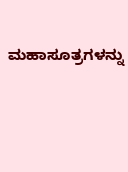ಮಹಾಸೂತ್ರಗಳನ್ನು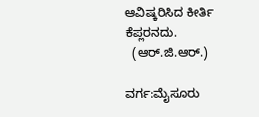ಆವಿಷ್ಕರಿಸಿದ ಕೀರ್ತಿ ಕೆಪ್ಲರನದು.
  (ಆರ್.ಜಿ.ಆರ್.)

ವರ್ಗ:ಮೈಸೂರು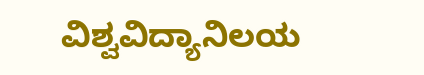ವಿಶ್ವವಿದ್ಯಾನಿಲಯ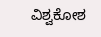ವಿಶ್ವಕೋಶ